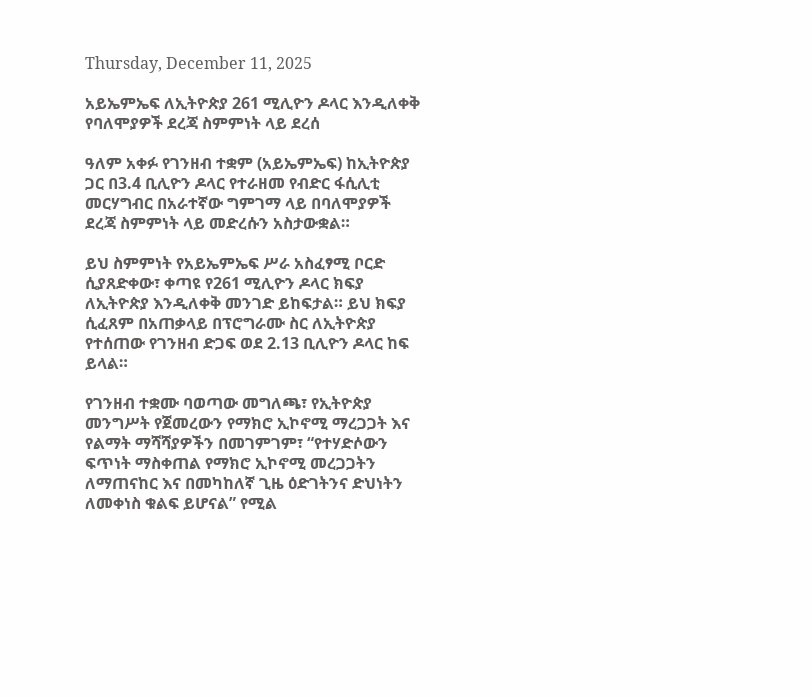Thursday, December 11, 2025

አይኤምኤፍ ለኢትዮጵያ 261 ሚሊዮን ዶላር እንዲለቀቅ የባለሞያዎች ደረጃ ስምምነት ላይ ደረሰ

ዓለም አቀፉ የገንዘብ ተቋም (አይኤምኤፍ) ከኢትዮጵያ ጋር በ3.4 ቢሊዮን ዶላር የተራዘመ የብድር ፋሲሊቲ መርሃግብር በአራተኛው ግምገማ ላይ በባለሞያዎች ደረጃ ስምምነት ላይ መድረሱን አስታውቋል።

ይህ ስምምነት የአይኤምኤፍ ሥራ አስፈፃሚ ቦርድ ሲያጸድቀው፣ ቀጣዩ የ261 ሚሊዮን ዶላር ክፍያ ለኢትዮጵያ እንዲለቀቅ መንገድ ይከፍታል። ይህ ክፍያ ሲፈጸም በአጠቃላይ በፕሮግራሙ ስር ለኢትዮጵያ የተሰጠው የገንዘብ ድጋፍ ወደ 2.13 ቢሊዮን ዶላር ከፍ ይላል።

የገንዘብ ተቋሙ ባወጣው መግለጫ፣ የኢትዮጵያ መንግሥት የጀመረውን የማክሮ ኢኮኖሚ ማረጋጋት እና የልማት ማሻሻያዎችን በመገምገም፣ “የተሃድሶውን ፍጥነት ማስቀጠል የማክሮ ኢኮኖሚ መረጋጋትን ለማጠናከር እና በመካከለኛ ጊዜ ዕድገትንና ድህነትን ለመቀነስ ቁልፍ ይሆናል” የሚል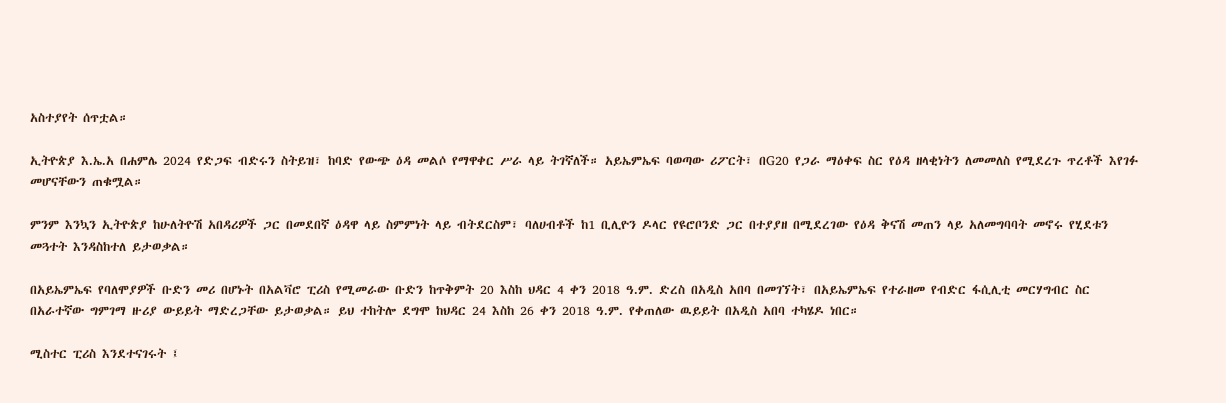አስተያየት ሰጥቷል።

ኢትዮጵያ እ.ኤ.አ በሐምሌ 2024 የድጋፍ ብድሩን ስትይዝ፣ ከባድ የውጭ ዕዳ መልሶ የማዋቀር ሥራ ላይ ትገኛለች። አይኤምኤፍ ባወጣው ሪፖርት፣ በG20 የጋራ ማዕቀፍ ስር የዕዳ ዘላቂነትን ለመመለስ የሚደረጉ ጥረቶች እየገፉ መሆናቸውን ጠቁሟል።

ምንም እንኳን ኢትዮጵያ ከሁለትዮሽ አበዳሪዎች ጋር በመደበኛ ዕዳዋ ላይ ስምምነት ላይ ብትደርስም፣ ባለሀብቶች ከ1 ቢሊዮን ዶላር የዩሮቦንድ ጋር በተያያዘ በሚደረገው የዕዳ ቅናሽ መጠን ላይ አለመግባባት መኖሩ የሂደቱን መጓተት እንዳስከተለ ይታወቃል።

በአይኤምኤፍ የባለሞያዎች ቡድን መሪ በሆኑት በአልቫሮ ፒሪስ የሚመራው ቡድን ከጥቅምት 20 እስከ ህዳር 4 ቀን 2018 ዓ.ም. ድረስ በአዲስ አበባ በመገኘት፣ በአይኤምኤፍ የተራዘመ የብድር ፋሲሊቲ መርሃግብር ስር በአራተኛው ግምገማ ዙሪያ ውይይት ማድረጋቸው ይታወቃል። ይህ ተከትሎ ደግሞ ከህዳር 24 እስከ 26 ቀን 2018 ዓ.ም. የቀጠለው ዉይይት በአዲስ አበባ ተካሄዶ ነበር።

ሚስተር ፒሪስ እንደተናገሩት ፤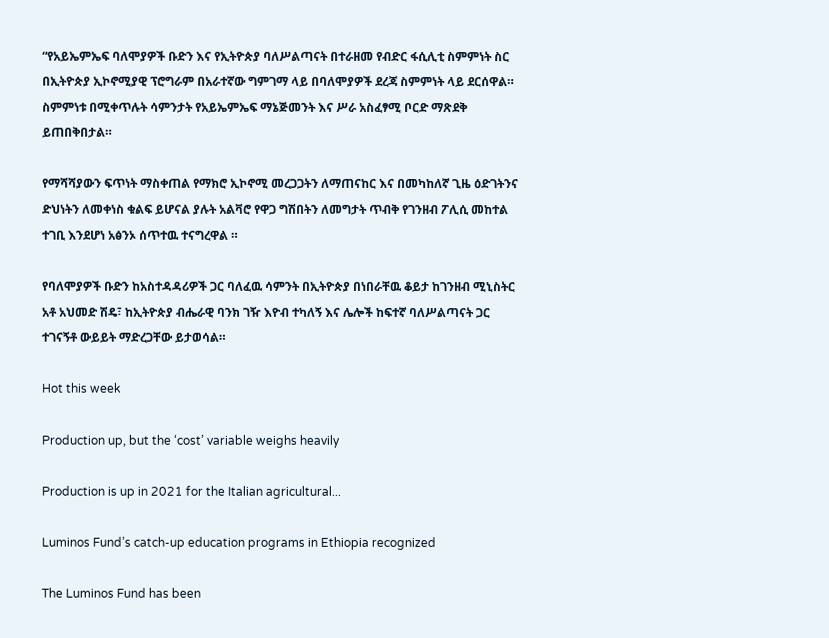“የአይኤምኤፍ ባለሞያዎች ቡድን እና የኢትዮጵያ ባለሥልጣናት በተራዘመ የብድር ፋሲሊቲ ስምምነት ስር በኢትዮጵያ ኢኮኖሚያዊ ፕሮግራም በአራተኛው ግምገማ ላይ በባለሞያዎች ደረጃ ስምምነት ላይ ደርሰዋል። ስምምነቱ በሚቀጥሉት ሳምንታት የአይኤምኤፍ ማኔጅመንት እና ሥራ አስፈፃሚ ቦርድ ማጽደቅ ይጠበቅበታል።

የማሻሻያውን ፍጥነት ማስቀጠል የማክሮ ኢኮኖሚ መረጋጋትን ለማጠናከር እና በመካከለኛ ጊዜ ዕድገትንና ድህነትን ለመቀነስ ቁልፍ ይሆናል ያሉት አልቫሮ የዋጋ ግሽበትን ለመግታት ጥብቅ የገንዘብ ፖሊሲ መከተል ተገቢ እንደሆነ አፅንኦ ሰጥተዉ ተናግረዋል ።

የባለሞያዎች ቡድን ከአስተዳዳሪዎች ጋር ባለፈዉ ሳምንት በኢትዮጵያ በነበራቸዉ ቆይታ ከገንዘብ ሚኒስትር አቶ አህመድ ሽዴ፣ ከኢትዮጵያ ብሔራዊ ባንክ ገዥ እዮብ ተካለኝ እና ሌሎች ከፍተኛ ባለሥልጣናት ጋር ተገናኝቶ ውይይት ማድረጋቸው ይታወሳል።

Hot this week

Production up, but the ‘cost’ variable weighs heavily

Production is up in 2021 for the Italian agricultural...

Luminos Fund’s catch-up education programs in Ethiopia recognized

The Luminos Fund has been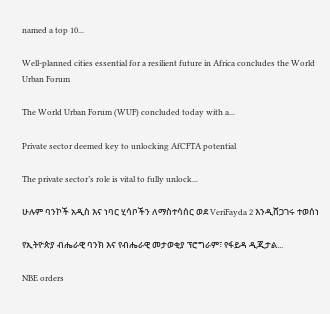named a top 10...

Well-planned cities essential for a resilient future in Africa concludes the World Urban Forum

The World Urban Forum (WUF) concluded today with a...

Private sector deemed key to unlocking AfCFTA potential

The private sector’s role is vital to fully unlock...

ሁሉም ባንኮች አዲስ እና ነባር ሂሳቦችን ለማስተሳሰር ወደ VeriFayda 2 እንዲሸጋገሩ ተወሰነ

የኢትዮጵያ ብሔራዊ ባንክ እና የብሔራዊ መታወቂያ ፕሮግራም፣ የፋይዳ ዲጂታል...

NBE orders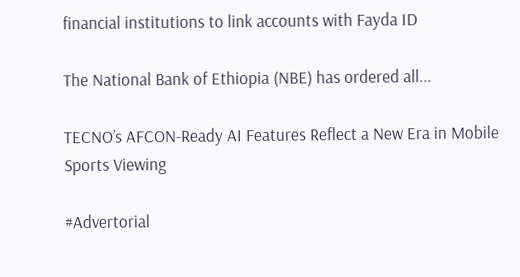financial institutions to link accounts with Fayda ID

The National Bank of Ethiopia (NBE) has ordered all...

TECNO’s AFCON-Ready AI Features Reflect a New Era in Mobile Sports Viewing

#Advertorial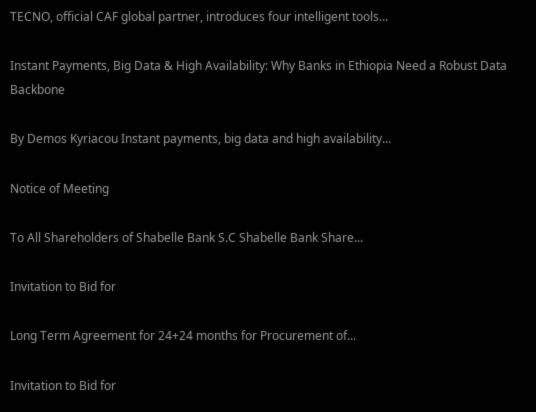TECNO, official CAF global partner, introduces four intelligent tools...

Instant Payments, Big Data & High Availability: Why Banks in Ethiopia Need a Robust Data Backbone

By Demos Kyriacou Instant payments, big data and high availability...

Notice of Meeting

To All Shareholders of Shabelle Bank S.C Shabelle Bank Share...

Invitation to Bid for

Long Term Agreement for 24+24 months for Procurement of...

Invitation to Bid for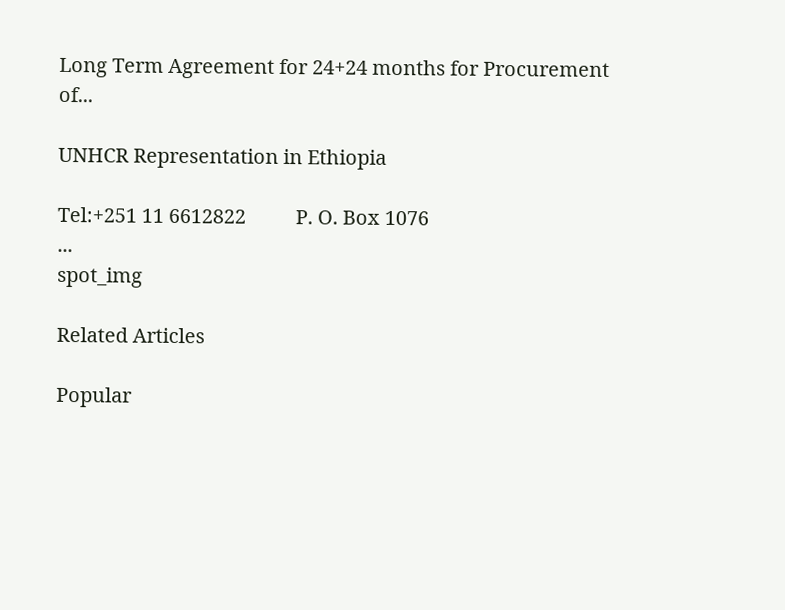Long Term Agreement for 24+24 months for Procurement of...

UNHCR Representation in Ethiopia

Tel:+251 11 6612822          P. O. Box 1076                                                               ...
spot_img

Related Articles

Popular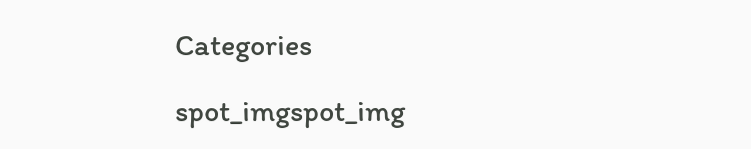Categories

spot_imgspot_img